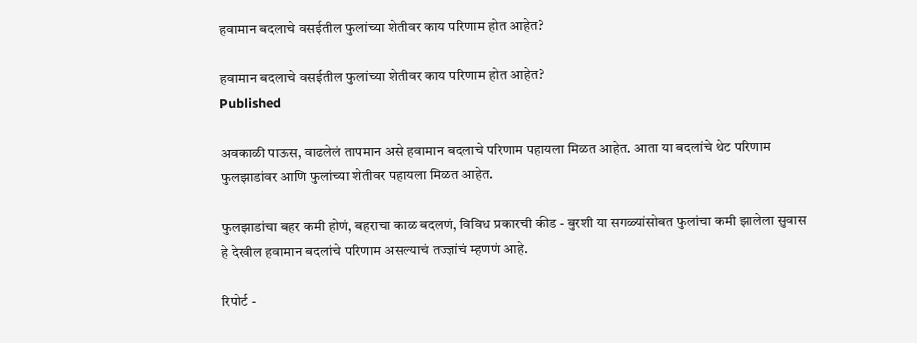हवामान बदलाचे वसईतील फुलांच्या शेतीवर काय परिणाम होत आहेत?

हवामान बदलाचे वसईतील फुलांच्या शेतीवर काय परिणाम होत आहेत?
Published

अवकाळी पाऊस, वाढलेलं तापमान असे हवामान बदलाचे परिणाम पहायला मिळत आहेत. आता या बदलांचे थेट परिणाम फुलझाडांवर आणि फुलांच्या शेतीवर पहायला मिळत आहेत.

फुलझाडांचा बहर कमी होणं, बहराचा काळ बदलणं, विविध प्रकारची कीड - बुरशी या सगळ्यांसोबत फुलांचा कमी झालेला सुवास हे देखील हवामान बदलांचे परिणाम असल्याचं तज्ज्ञांचं म्हणणं आहे.

रिपोर्ट -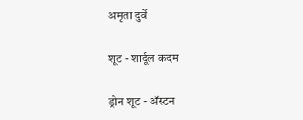अमृता दुर्वे

शूट - शार्दूल कदम

ड्रोन शूट - अ‍ॅस्टन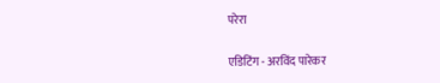परेरा

एडिटिंग - अरविंद पारेकर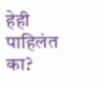हेही पाहिलंत का?